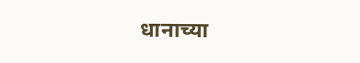धानाच्या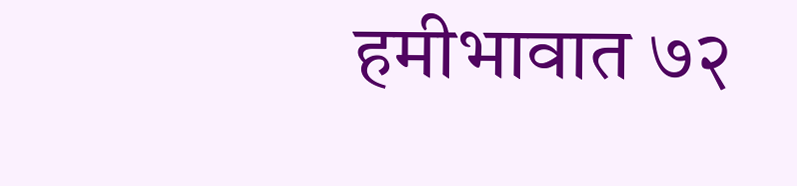हमीभावात ७२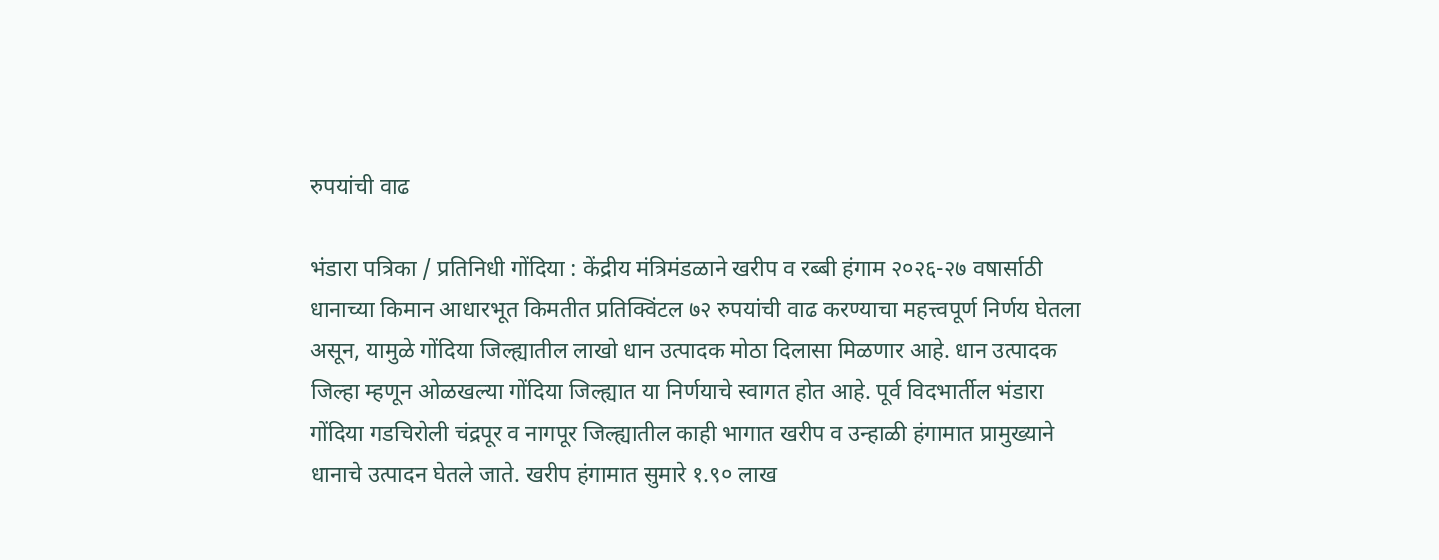रुपयांची वाढ

भंडारा पत्रिका / प्रतिनिधी गोंदिया : केंद्रीय मंत्रिमंडळाने खरीप व रब्बी हंगाम २०२६-२७ वषार्साठी धानाच्या किमान आधारभूत किमतीत प्रतिक्विंटल ७२ रुपयांची वाढ करण्याचा महत्त्वपूर्ण निर्णय घेतला असून, यामुळे गोंदिया जिल्ह्यातील लाखो धान उत्पादक मोठा दिलासा मिळणार आहे. धान उत्पादक जिल्हा म्हणून ओळखल्या गोंदिया जिल्ह्यात या निर्णयाचे स्वागत होत आहे. पूर्व विदभार्तील भंडारा गोंदिया गडचिरोली चंद्रपूर व नागपूर जिल्ह्यातील काही भागात खरीप व उन्हाळी हंगामात प्रामुख्याने धानाचे उत्पादन घेतले जाते. खरीप हंगामात सुमारे १.९० लाख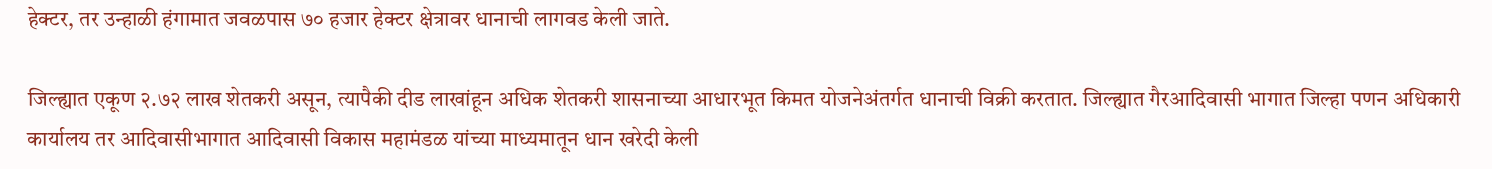हेक्टर, तर उन्हाळी हंगामात जवळपास ७० हजार हेक्टर क्षेत्रावर धानाची लागवड केली जाते.

जिल्ह्यात एकूण २.७२ लाख शेतकरी असून, त्यापैकी दीड लाखांहून अधिक शेतकरी शासनाच्या आधारभूत किमत योजनेअंतर्गत धानाची विक्री करतात. जिल्ह्यात गैरआदिवासी भागात जिल्हा पणन अधिकारी कार्यालय तर आदिवासीभागात आदिवासी विकास महामंडळ यांच्या माध्यमातून धान खरेदी केली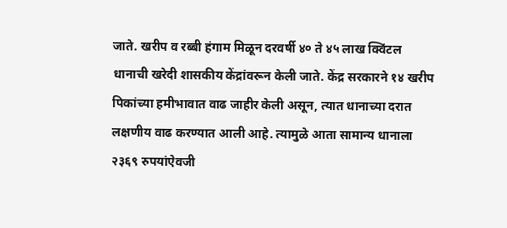जाते. खरीप व रब्बी हंगाम मिळून दरवर्षी ४० ते ४५ लाख क्विंटल धानाची खरेदी शासकीय केंद्रांवरून केली जाते. केंद्र सरकारने १४ खरीप पिकांच्या हमीभावात वाढ जाहीर केली असून, त्यात धानाच्या दरात लक्षणीय वाढ करण्यात आली आहे. त्यामुळे आता सामान्य धानाला २३६९ रुपयांऐवजी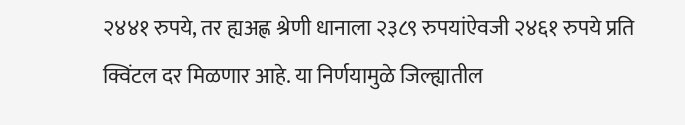२४४१ रुपये, तर ह्यअह्ण श्रेणी धानाला २३८९ रुपयांऐवजी २४६१ रुपये प्रति क्विंटल दर मिळणार आहे. या निर्णयामुळे जिल्ह्यातील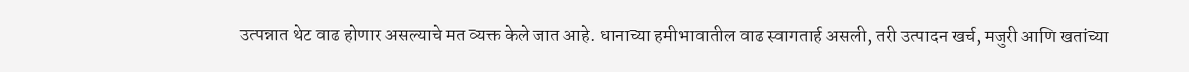उत्पन्नात थेट वाढ होणार असल्याचे मत व्यक्त केले जात आहे. धानाच्या हमीभावातील वाढ स्वागतार्ह असली, तरी उत्पादन खर्च, मजुरी आणि खतांच्या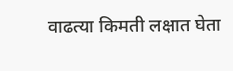वाढत्या किमती लक्षात घेता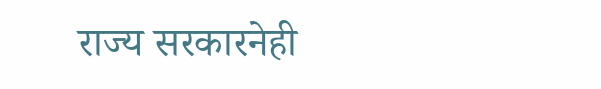राज्य सरकारनेही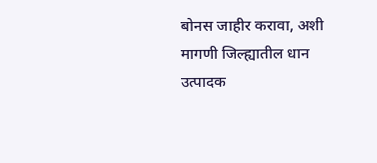बोनस जाहीर करावा, अशी मागणी जिल्ह्यातील धान उत्पादक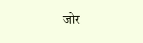जोर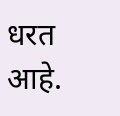धरत आहे.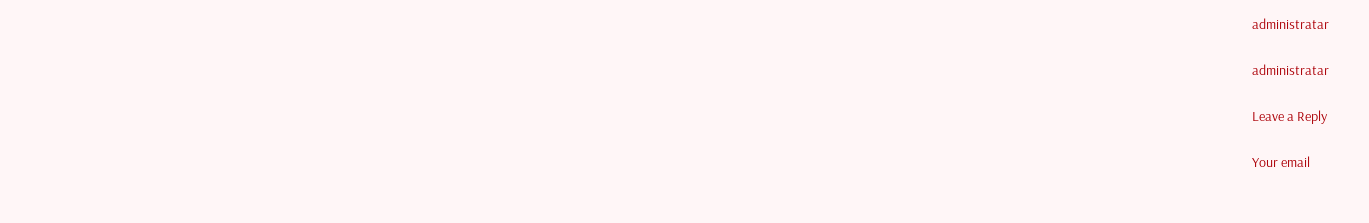administratar

administratar

Leave a Reply

Your email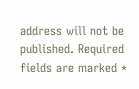address will not be published. Required fields are marked *